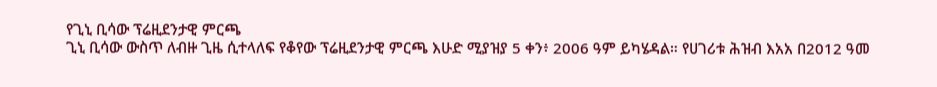የጊኒ ቢሳው ፕሬዚደንታዊ ምርጫ
ጊኒ ቢሳው ውስጥ ለብዙ ጊዜ ሲተላለፍ የቆየው ፕሬዚደንታዊ ምርጫ እሁድ ሚያዝያ 5 ቀን፥ 2006 ዓም ይካሄዳል። የሀገሪቱ ሕዝብ እአአ በ2012 ዓመ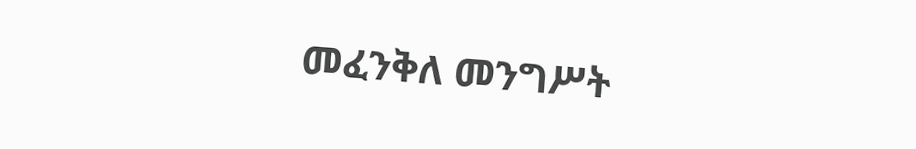መፈንቅለ መንግሥት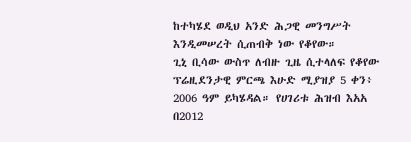ከተካሄደ ወዲህ አንድ ሕጋዊ መንግሥት እንዲመሠረት ሲጠብቅ ነው የቆየው።
ጊኒ ቢሳው ውስጥ ለብዙ ጊዜ ሲተላለፍ የቆየው ፕሬዚደንታዊ ምርጫ እሁድ ሚያዝያ 5 ቀን፥ 2006 ዓም ይካሄዳል። የሀገሪቱ ሕዝብ እአአ በ2012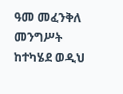ዓመ መፈንቅለ መንግሥት ከተካሄደ ወዲህ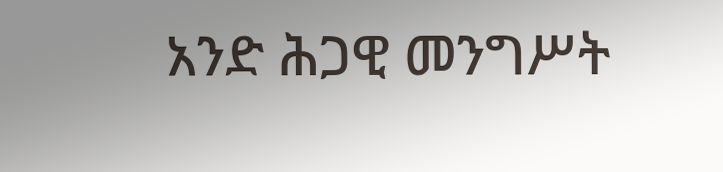አንድ ሕጋዊ መንግሥት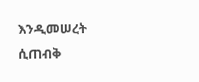እንዲመሠረት ሲጠብቅ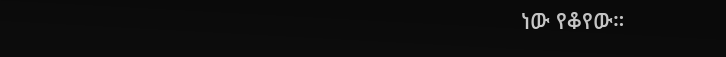ነው የቆየው።